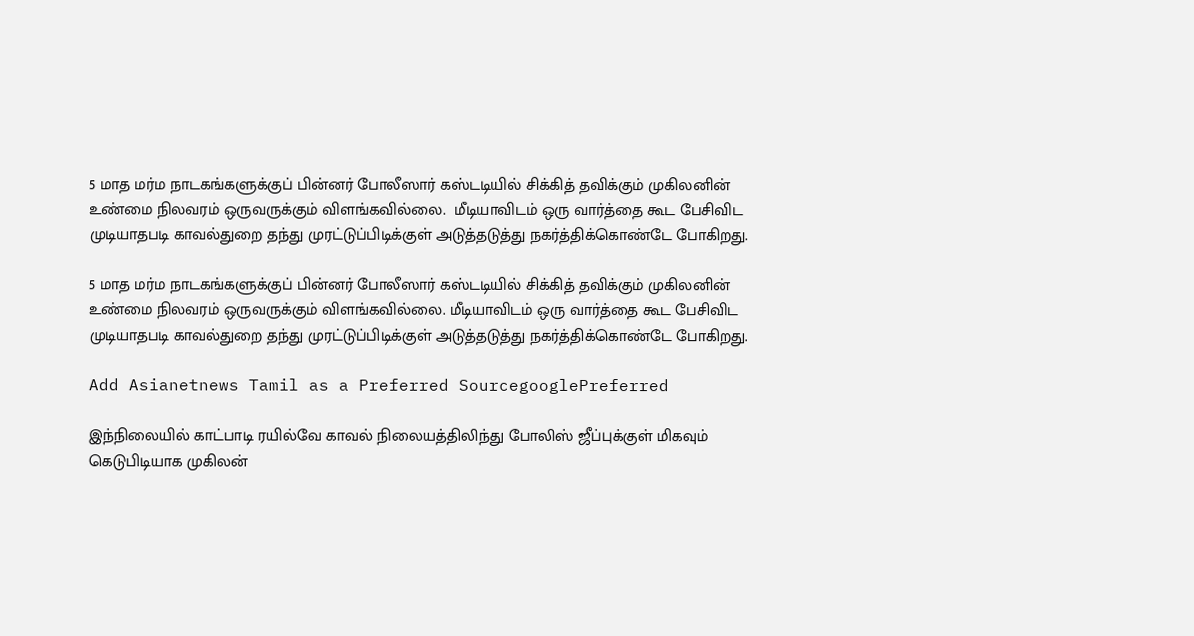5 மாத மர்ம நாடகங்களுக்குப் பின்னர் போலீஸார் கஸ்டடியில் சிக்கித் தவிக்கும் முகிலனின் உண்மை நிலவரம் ஒருவருக்கும் விளங்கவில்லை.  மீடியாவிடம் ஒரு வார்த்தை கூட பேசிவிட முடியாதபடி காவல்துறை தந்து முரட்டுப்பிடிக்குள் அடுத்தடுத்து நகர்த்திக்கொண்டே போகிறது.

5 மாத மர்ம நாடகங்களுக்குப் பின்னர் போலீஸார் கஸ்டடியில் சிக்கித் தவிக்கும் முகிலனின் உண்மை நிலவரம் ஒருவருக்கும் விளங்கவில்லை. மீடியாவிடம் ஒரு வார்த்தை கூட பேசிவிட முடியாதபடி காவல்துறை தந்து முரட்டுப்பிடிக்குள் அடுத்தடுத்து நகர்த்திக்கொண்டே போகிறது.

Add Asianetnews Tamil as a Preferred SourcegooglePreferred

இந்நிலையில் காட்பாடி ரயில்வே காவல் நிலையத்திலிந்து போலிஸ் ஜீப்புக்குள் மிகவும் கெடுபிடியாக முகிலன்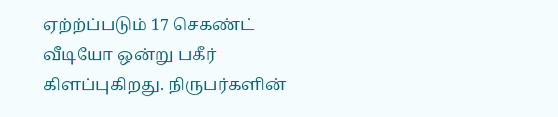ஏற்ற்ப்படும் 17 செகண்ட் வீடியோ ஒன்று பகீர் கிளப்புகிறது. நிருபர்களின்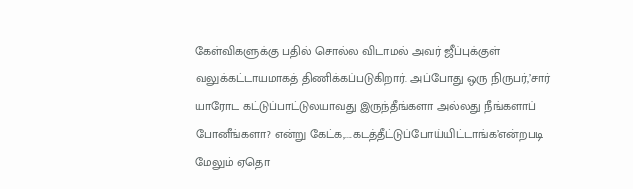கேள்விகளுக்கு பதில் சொல்ல விடாமல் அவர் ஜீப்புக்குள் வலுக்கட்டாயமாகத் திணிக்கப்படுகிறார். அப்போது ஒரு நிருபர்,’சார் யாரோட கட்டுப்பாட்டுலயாவது இருந்தீங்களா அல்லது நீங்களாப் போனீங்களா? என்று கேட்க,....கடத்தீட்டுப்போய்யிட்டாங்க’என்றபடி மேலும் ஏதொ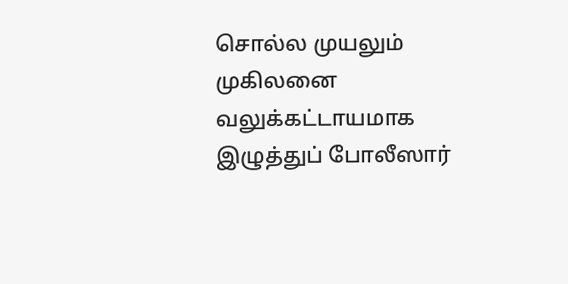சொல்ல முயலும் முகிலனை வலுக்கட்டாயமாக இழுத்துப் போலீஸார்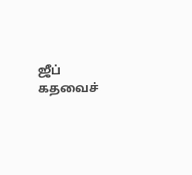ஜீப் கதவைச்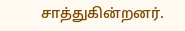சாத்துகின்றனர்.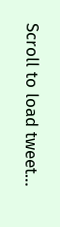Scroll to load tweet…